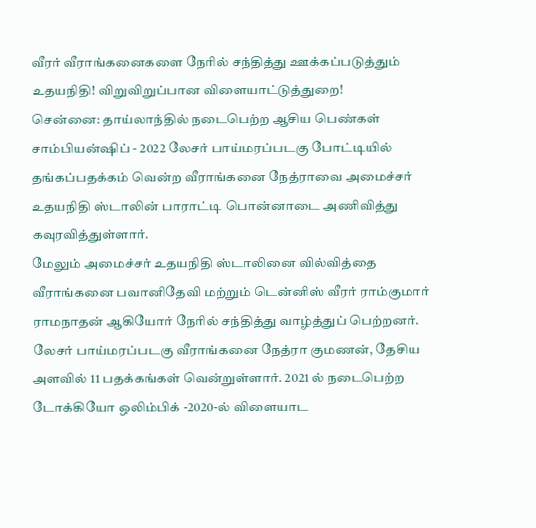வீரர் வீராங்கனைகளை நேரில் சந்தித்து ஊக்கப்படுத்தும் உதயநிதி! விறுவிறுப்பான விளையாட்டுத்துறை!
சென்னை: தாய்லாந்தில் நடைபெற்ற ஆசிய பெண்கள் சாம்பியன்ஷிப் - 2022 லேசர் பாய்மரப்படகு போட்டியில் தங்கப்பதக்கம் வென்ற வீராங்கனை நேத்ராவை அமைச்சர் உதயநிதி ஸ்டாலின் பாராட்டி பொன்னாடை அணிவித்து கவுரவித்துள்ளார்.
மேலும் அமைச்சர் உதயநிதி ஸ்டாலினை வில்வித்தை வீராங்கனை பவானிதேவி மற்றும் டென்னிஸ் வீரர் ராம்குமார் ராமநாதன் ஆகியோர் நேரில் சந்தித்து வாழ்த்துப் பெற்றனர்.
லேசர் பாய்மரப்படகு வீராங்கனை நேத்ரா குமணன், தேசிய அளவில் 11 பதக்கங்கள் வென்றுள்ளார். 2021 ல் நடைபெற்ற டோக்கியோ ஒலிம்பிக் -2020-ல் விளையாட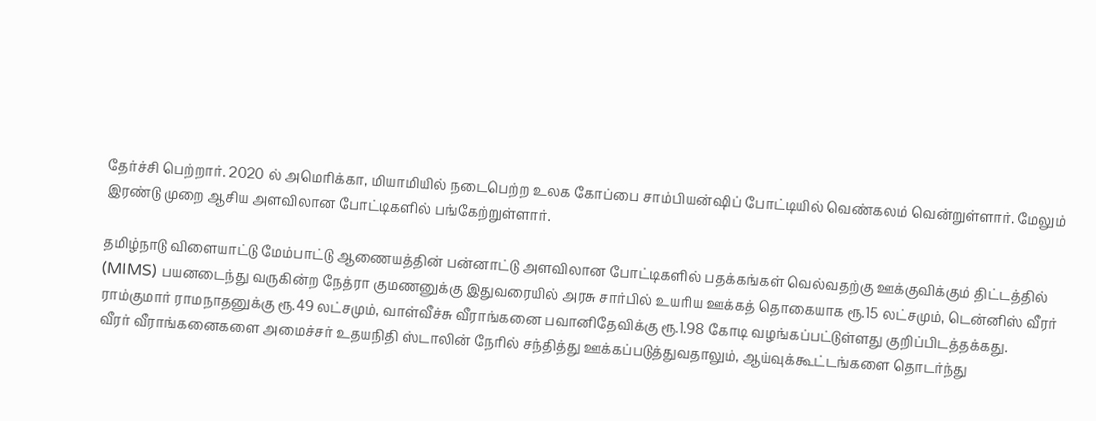தேர்ச்சி பெற்றார். 2020 ல் அமெரிக்கா, மியாமியில் நடைபெற்ற உலக கோப்பை சாம்பியன்ஷிப் போட்டியில் வெண்கலம் வென்றுள்ளார். மேலும் இரண்டு முறை ஆசிய அளவிலான போட்டிகளில் பங்கேற்றுள்ளார்.

தமிழ்நாடு விளையாட்டு மேம்பாட்டு ஆணையத்தின் பன்னாட்டு அளவிலான போட்டிகளில் பதக்கங்கள் வெல்வதற்கு ஊக்குவிக்கும் திட்டத்தில் (MIMS) பயனடைந்து வருகின்ற நேத்ரா குமணனுக்கு இதுவரையில் அரசு சார்பில் உயரிய ஊக்கத் தொகையாக ரூ.15 லட்சமும், டென்னிஸ் வீரர் ராம்குமார் ராமநாதனுக்கு ரூ.49 லட்சமும், வாள்வீச்சு வீராங்கனை பவானிதேவிக்கு ரூ.1.98 கோடி வழங்கப்பட்டுள்ளது குறிப்பிடத்தக்கது.
வீரர் வீராங்கனைகளை அமைச்சர் உதயநிதி ஸ்டாலின் நேரில் சந்தித்து ஊக்கப்படுத்துவதாலும், ஆய்வுக்கூட்டங்களை தொடர்ந்து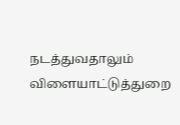நடத்துவதாலும் விளையாட்டுத்துறை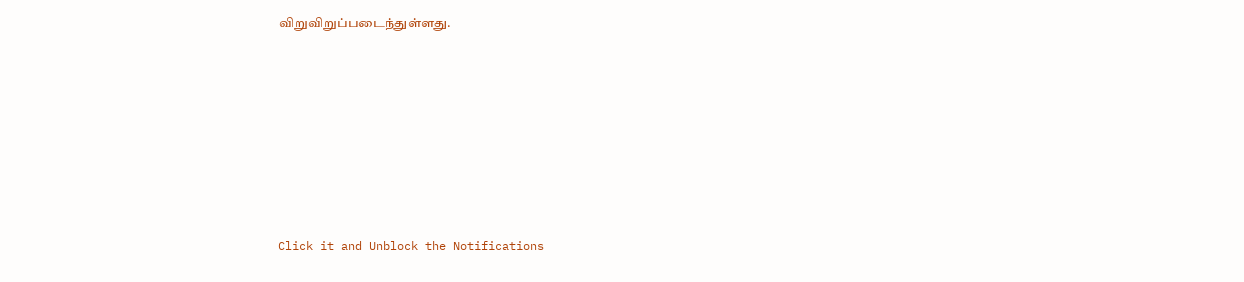விறுவிறுப்படைந்துள்ளது.












Click it and Unblock the Notifications